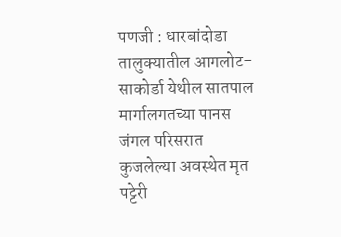पणजी : धारबांदोडा तालुक्यातील आगलोट-साकोर्डा येथील सातपाल मार्गालगतच्या पानस जंगल परिसरात कुजलेल्या अवस्थेत मृत पट्टेरी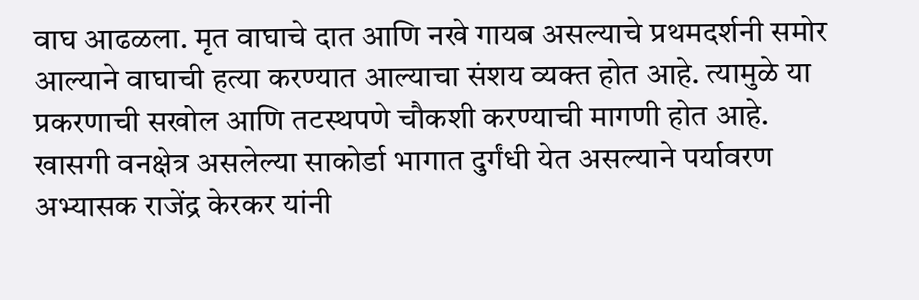वाघ आढळला. मृत वाघाचे दात आणि नखे गायब असल्याचे प्रथमदर्शनी समोर आल्याने वाघाची हत्या करण्यात आल्याचा संशय व्यक्त होत आहे. त्यामुळे या प्रकरणाची सखोल आणि तटस्थपणे चौकशी करण्याची मागणी होत आहे.
खासगी वनक्षेत्र असलेल्या साकोर्डा भागात दुर्गंधी येत असल्याने पर्यावरण अभ्यासक राजेंद्र केरकर यांनी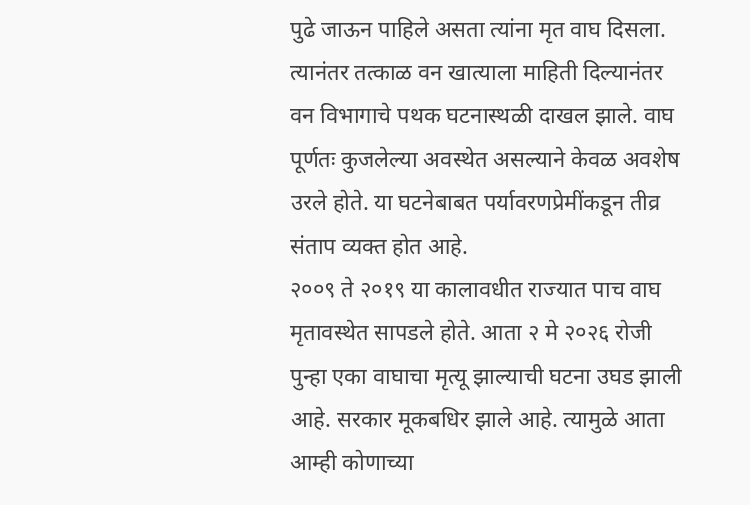पुढे जाऊन पाहिले असता त्यांना मृत वाघ दिसला. त्यानंतर तत्काळ वन खात्याला माहिती दिल्यानंतर वन विभागाचे पथक घटनास्थळी दाखल झाले. वाघ पूर्णतः कुजलेल्या अवस्थेत असल्याने केवळ अवशेष उरले होते. या घटनेबाबत पर्यावरणप्रेमींकडून तीव्र संताप व्यक्त होत आहे.
२००९ ते २०१९ या कालावधीत राज्यात पाच वाघ मृतावस्थेत सापडले होते. आता २ मे २०२६ रोजी पुन्हा एका वाघाचा मृत्यू झाल्याची घटना उघड झाली आहे. सरकार मूकबधिर झाले आहे. त्यामुळे आता आम्ही कोणाच्या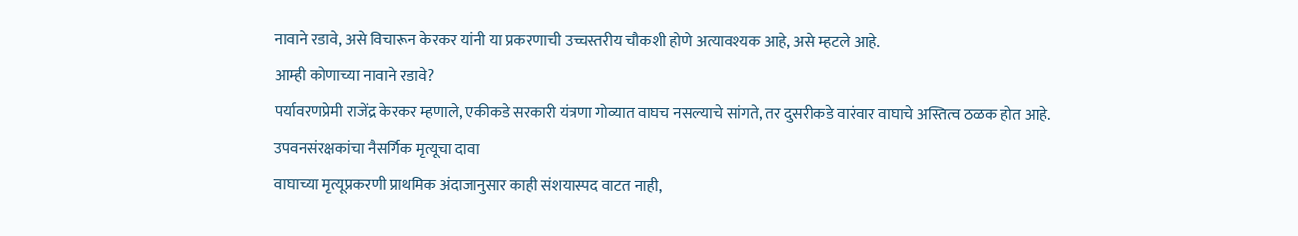नावाने रडावे, असे विचारून केरकर यांनी या प्रकरणाची उच्चस्तरीय चौकशी होणे अत्यावश्यक आहे, असे म्हटले आहे.
आम्ही कोणाच्या नावाने रडावे?
पर्यावरणप्रेमी राजेंद्र केरकर म्हणाले, एकीकडे सरकारी यंत्रणा गोव्यात वाघच नसल्याचे सांगते, तर दुसरीकडे वारंवार वाघाचे अस्तित्व ठळक होत आहे.
उपवनसंरक्षकांचा नैसर्गिक मृत्यूचा दावा
वाघाच्या मृत्यूप्रकरणी प्राथमिक अंदाजानुसार काही संशयास्पद वाटत नाही,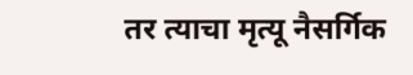तर त्याचा मृत्यू नैसर्गिक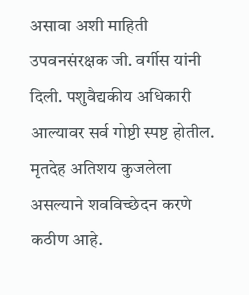असावा अशी माहिती उपवनसंरक्षक जी. वर्गीस यांनी दिली. पशुवैद्यकीय अधिकारी आल्यावर सर्व गोष्टी स्पष्ट होतील. मृतदेह अतिशय कुजलेला असल्याने शवविच्छेदन करणे कठीण आहे.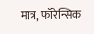मात्र, फॉरेन्सिक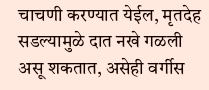चाचणी करण्यात येईल, मृतदेह सडल्यामुळे दात नखे गळली असू शकतात, असेही वर्गीस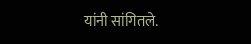यांनी सांगितले.